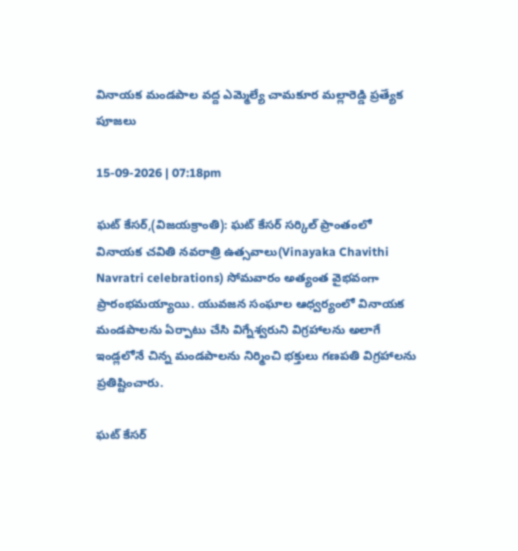వినాయక మండపాల వద్ద ఎమ్మెల్యే చామకూర మల్లారెడ్డి ప్రత్యేక పూజలు

15-09-2026 | 07:18pm

ఘట్ కేసర్,(విజయక్రాంతి): ఘట్ కేసర్ సర్కిల్ ప్రాంతంలో వినాయక చవితి నవరాత్రి ఉత్సవాలు(Vinayaka Chavithi Navratri celebrations) సోమవారం అత్యంత వైభవంగా ప్రారంభమయ్యాయి. యువజన సంఘాల ఆధ్వర్యంలో వినాయక మండపాలను ఏర్పాటు చేసి విగ్నేశ్వరుని విగ్రహాలను అలాగే ఇండ్లలోనే చిన్న మండపాలను నిర్మించి భక్తులు గణపతి విగ్రహాలను ప్రతిష్టించారు.

ఘట్ కేసర్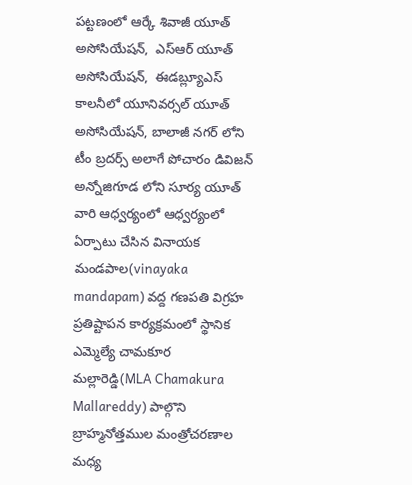పట్టణంలో ఆర్కే శివాజీ యూత్ అసోసియేషన్,  ఎస్ఆర్ యూత్ అసోసియేషన్,  ఈడబ్ల్యూఎస్ కాలనీలో యూనివర్సల్ యూత్ అసోసియేషన్, బాలాజీ నగర్ లోని టీం బ్రదర్స్ అలాగే పోచారం డివిజన్ అన్నోజిగూడ లోని సూర్య యూత్ వారి ఆధ్వర్యంలో ఆధ్వర్యంలో ఏర్పాటు చేసిన వినాయక మండపాల(vinayaka mandapam) వద్ద గణపతి విగ్రహ ప్రతిష్టాపన కార్యక్రమంలో స్థానిక ఎమ్మెల్యే చామకూర మల్లారెడ్డి(MLA Chamakura Mallareddy) పాల్గొని బ్రాహ్మనోత్తముల మంత్రోచరణాల మధ్య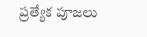ప్రత్యేక పూజలు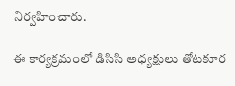నిర్వహించారు.

ఈ కార్యక్రమంలో డిసిసి అధ్యక్షులు తోటకూర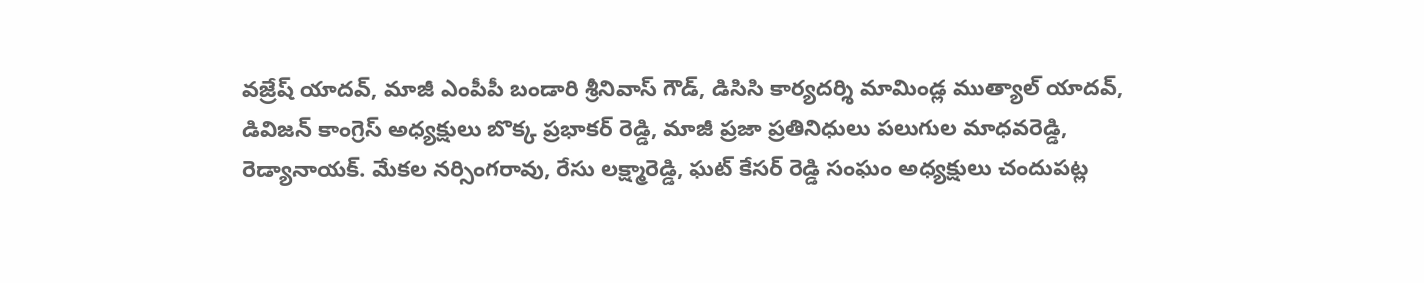వజ్రేష్ యాదవ్, మాజీ ఎంపీపీ బండారి శ్రీనివాస్ గౌడ్, డిసిసి కార్యదర్శి మామిండ్ల ముత్యాల్ యాదవ్, డివిజన్ కాంగ్రెస్ అధ్యక్షులు బొక్క ప్రభాకర్ రెడ్డి, మాజీ ప్రజా ప్రతినిధులు పలుగుల మాధవరెడ్డి, రెడ్యానాయక్. మేకల నర్సింగరావు, రేసు లక్ష్మారెడ్డి, ఘట్ కేసర్ రెడ్డి సంఘం అధ్యక్షులు చందుపట్ల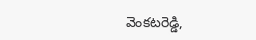వెంకటరెడ్డి,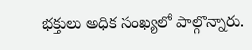భక్తులు అధిక సంఖ్యలో పాల్గొన్నారు.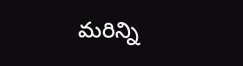మరిన్ని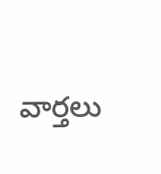వార్తలు